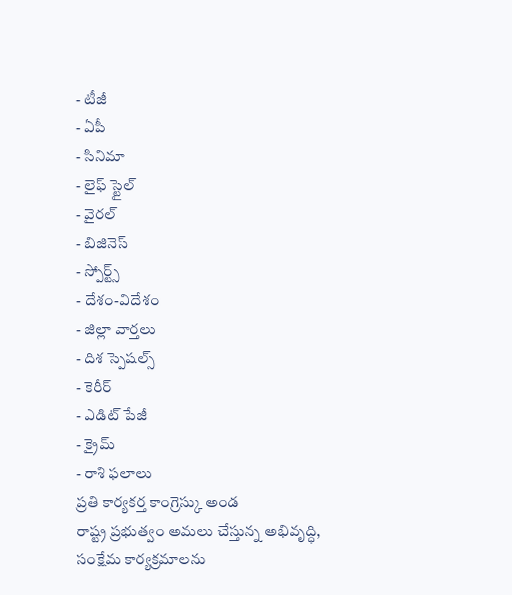- టీజీ
- ఏపీ
- సినిమా
- లైఫ్ స్టైల్
- వైరల్
- బిజినెస్
- స్పోర్ట్స్
- దేశం-విదేశం
- జిల్లా వార్తలు
- దిశ స్పెషల్స్
- కెరీర్
- ఎడిట్ పేజీ
- క్రైమ్
- రాశి ఫలాలు
ప్రతి కార్యకర్త కాంగ్రెస్కు అండ
రాష్ట్ర ప్రభుత్వం అమలు చేస్తున్న అభివృద్ధి, సంక్షేమ కార్యక్రమాలను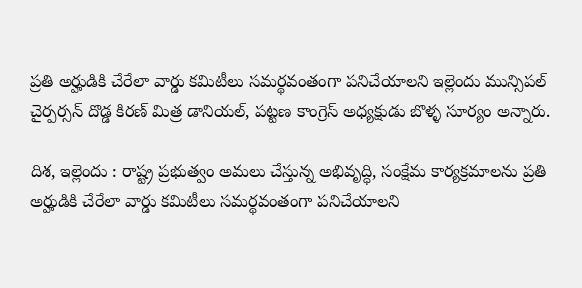ప్రతి అర్హుడికి చేరేలా వార్డు కమిటీలు సమర్థవంతంగా పనిచేయాలని ఇల్లెందు మున్సిపల్ చైర్పర్సన్ దొడ్డ కిరణ్ మిత్ర డానియల్, పట్టణ కాంగ్రెస్ అధ్యక్షుడు బొళ్ళ సూర్యం అన్నారు.

దిశ, ఇల్లెందు : రాష్ట్ర ప్రభుత్వం అమలు చేస్తున్న అభివృద్ధి, సంక్షేమ కార్యక్రమాలను ప్రతి అర్హుడికి చేరేలా వార్డు కమిటీలు సమర్థవంతంగా పనిచేయాలని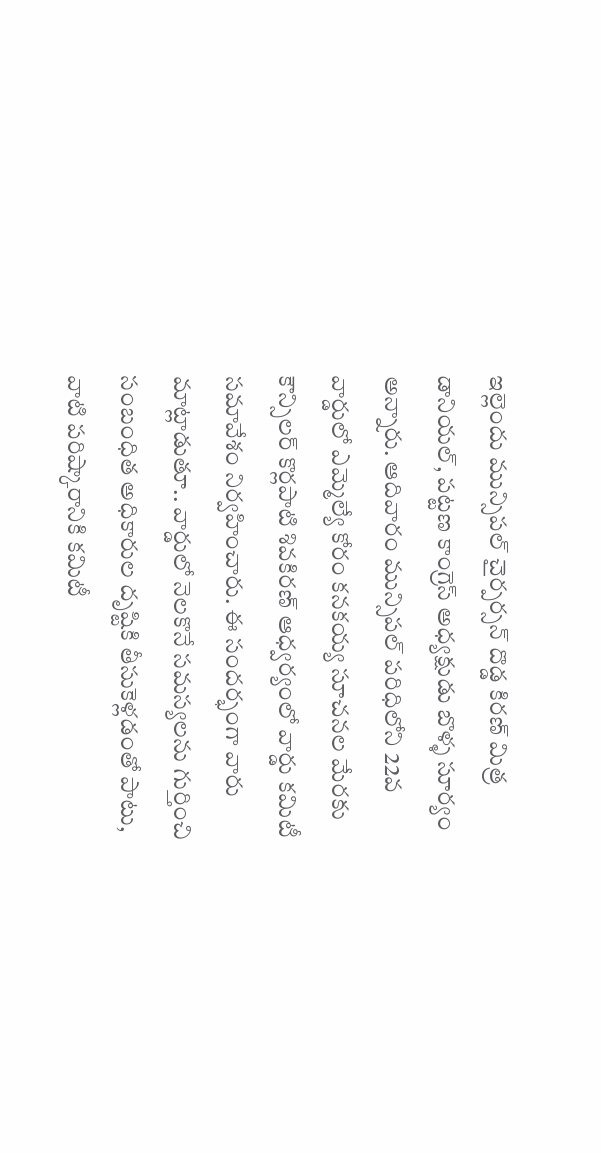ఇల్లెందు మున్సిపల్ చైర్పర్సన్ దొడ్డ కిరణ్ మిత్ర డానియల్, పట్టణ కాంగ్రెస్ అధ్యక్షుడు బొళ్ళ సూర్యం అన్నారు. ఆదివారం మున్సిపల్ పరిధిలోని 22వ వార్డులో ఎమ్మెల్యే కోరం కనకయ్య సూచనల మేరకు కౌన్సిలర్ కొర్లపాటి శివకిరణ్ ఆధ్వర్యంలో వార్డు కమిటీ సమావేశం నిర్వహించారు. ఈ సందర్భంగా వారు మాట్లాడుతూ.. వార్డులో నెలకొనే సమస్యలను గుర్తించి సంబంధిత అధికారుల దృష్టికి తీసుకెళ్లడంతో పాటు, వాటి పరిష్కారానికి కమిటీ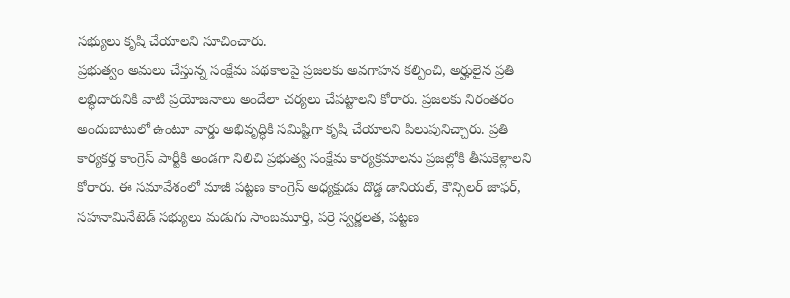సభ్యులు కృషి చేయాలని సూచించారు.
ప్రభుత్వం అమలు చేస్తున్న సంక్షేమ పథకాలపై ప్రజలకు అవగాహన కల్పించి, అర్హులైన ప్రతి లబ్ధిదారునికి వాటి ప్రయోజనాలు అందేలా చర్యలు చేపట్టాలని కోరారు. ప్రజలకు నిరంతరం అందుబాటులో ఉంటూ వార్డు అభివృద్ధికి సమిష్టిగా కృషి చేయాలని పిలుపునిచ్చారు. ప్రతి కార్యకర్త కాంగ్రెస్ పార్టీకి అండగా నిలిచి ప్రభుత్వ సంక్షేమ కార్యక్రమాలను ప్రజల్లోకి తీసుకెళ్లాలని కోరారు. ఈ సమావేశంలో మాజీ పట్టణ కాంగ్రెస్ అధ్యక్షుడు దొడ్డ డానియల్, కౌన్సిలర్ జాఫర్, సహనామినేటెడ్ సభ్యులు మడుగు సాంబమూర్తి, పర్రె స్వర్ణలత, పట్టణ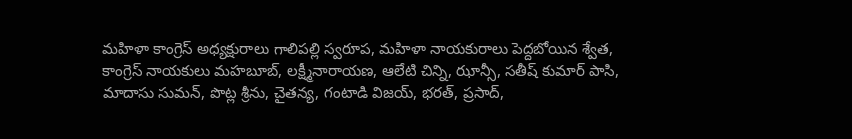మహిళా కాంగ్రెస్ అధ్యక్షురాలు గాలిపల్లి స్వరూప, మహిళా నాయకురాలు పెద్దబోయిన శ్వేత, కాంగ్రెస్ నాయకులు మహబూబ్, లక్ష్మీనారాయణ, ఆలేటి చిన్ని, ఝాన్సీ, సతీష్ కుమార్ పాసి, మాదాసు సుమన్, పొట్ల శ్రీను, చైతన్య, గంటాడి విజయ్, భరత్, ప్రసాద్,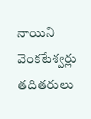నాయిని వెంకటేశ్వర్లు తదితరులు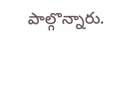పాల్గొన్నారు.